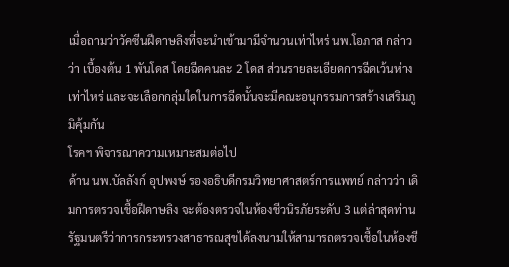เมื่อถามว่าวัคซีนฝีดาษลิงที่จะนำเข้ามามีจำนวนเท่าไหร่ นพ.โอภาส กล่าวว่า เบื้องต้น 1 พันโดส โดยฉีดคนละ 2 โดส ส่วนรายละเอียดการฉีดเว้นห่างเท่าไหร่ และจะเลือกกลุ่มใดในการฉีดนั้นจะมีคณะอนุกรรมการสร้างเสริมภูมิคุ้มกัน
โรคฯ พิจารณาความเหมาะสมต่อไป
ด้าน นพ.บัลลังก์ อุปพงษ์ รองอธิบดีกรมวิทยาศาสตร์การแพทย์ กล่าวว่า เดิมการตรวจเชื้อฝีดาษลิง จะต้องตรวจในห้องชีวนิรภัยระดับ 3 แต่ล่าสุดท่านรัฐมนตรีว่าการกระทรวงสาธารณสุขได้ลงนามให้สามารถตรวจเชื้อในห้องชี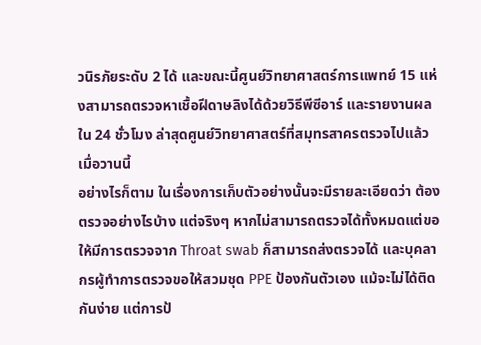วนิรภัยระดับ 2 ได้ และขณะนี้ศูนย์วิทยาศาสตร์การแพทย์ 15 แห่งสามารถตรวจหาเชื้อฝีดาษลิงได้ด้วยวิธีพีซีอาร์ และรายงานผลใน 24 ชั่วโมง ล่าสุดศูนย์วิทยาศาสตร์ที่สมุทรสาครตรวจไปแล้วเมื่อวานนี้
อย่างไรก็ตาม ในเรื่องการเก็บตัวอย่างนั้นจะมีรายละเอียดว่า ต้องตรวจอย่างไรบ้าง แต่จริงๆ หากไม่สามารถตรวจได้ทั้งหมดแต่ขอให้มีการตรวจจาก Throat swab ก็สามารถส่งตรวจได้ และบุคลากรผู้ทำการตรวจขอให้สวมชุด PPE ป้องกันตัวเอง แม้จะไม่ได้ติดกันง่าย แต่การป้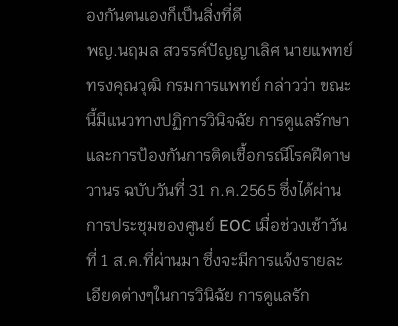องกันตนเองก็เป็นสิ่งที่ดี
พญ.นฤมล สวรรค์ปัญญาเลิศ นายแพทย์ทรงคุณวุฒิ กรมการแพทย์ กล่าวว่า ขณะนี้มีแนวทางปฏิการวินิจฉัย การดูแลรักษาและการป้องกันการติดเชื้อกรณีโรคฝีดาษวานร ฉบับวันที่ 31 ก.ค.2565 ซึ่งได้ผ่านการประชุมของศูนย์ EOC เมื่อช่วงเช้าวันที่ 1 ส.ค.ที่ผ่านมา ซึ่งจะมีการแจ้งรายละเอียดต่างๆในการวินิฉัย การดูแลรัก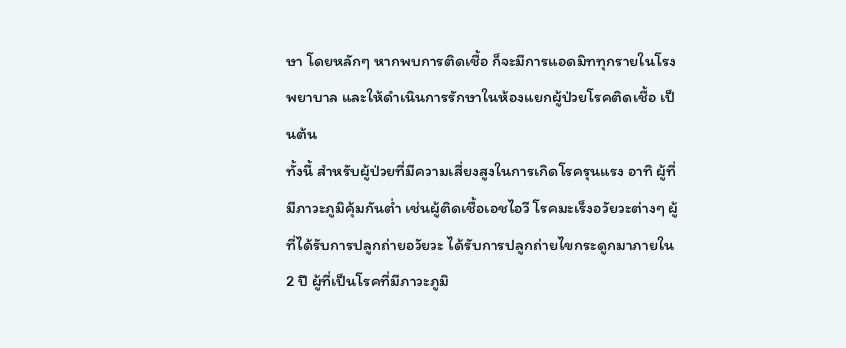ษา โดยหลักๆ หากพบการติดเชื้อ ก็จะมีการแอดมิททุกรายในโรงพยาบาล และให้ดำเนินการรักษาในห้องแยกผู้ป่วยโรคติดเชื้อ เป็นต้น
ทั้งนี้ สำหรับผู้ป่วยที่มีความเสี่ยงสูงในการเกิดโรครุนแรง อาทิ ผู้ที่มีภาวะภูมิคุ้มกันต่ำ เช่นผู้ติดเชื้อเอชไอวี โรคมะเร็งอวัยวะต่างๆ ผู้ที่ได้รับการปลูกถ่ายอวัยวะ ได้รับการปลูกถ่ายไขกระดูกมาภายใน 2 ปี ผู้ที่เป็นโรคที่มีภาวะภูมิ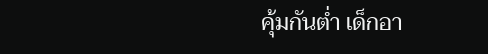คุ้มกันต่ำ เด็กอา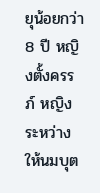ยุน้อยกว่า 8 ปี หญิงตั้งครรภ์ หญิงระหว่างให้นมบุต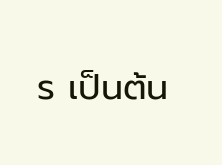ร เป็นต้น